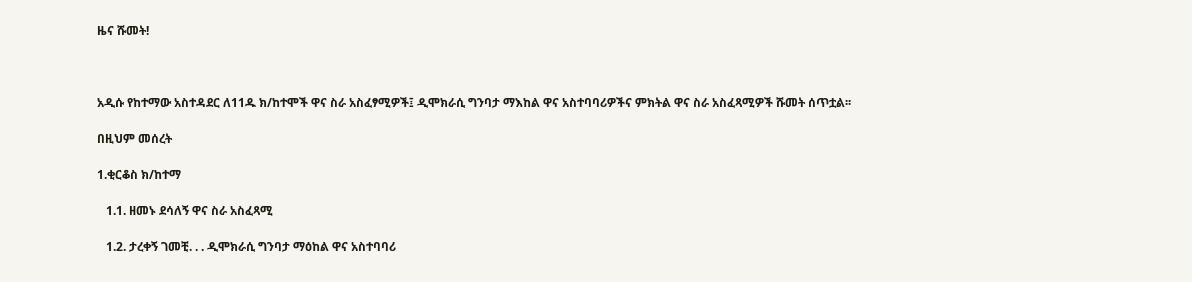ዜና ሹመት!



አዲሱ የከተማው አስተዳደር ለ11ዱ ክ/ከተሞች ዋና ስራ አስፈፃሚዎች፤ ዲሞክራሲ ግንባታ ማእከል ዋና አስተባባሪዎችና ምክትል ዋና ስራ አስፈጻሚዎች ሹመት ሰጥቷል፡፡

በዚህም መሰረት

1.ቂርቆስ ክ/ከተማ

   1.1. ዘመኑ ደሳለኝ ዋና ስራ አስፈጻሚ

   1.2. ታረቀኝ ገመቺ. . . ዲሞክራሲ ግንባታ ማዕከል ዋና አስተባባሪ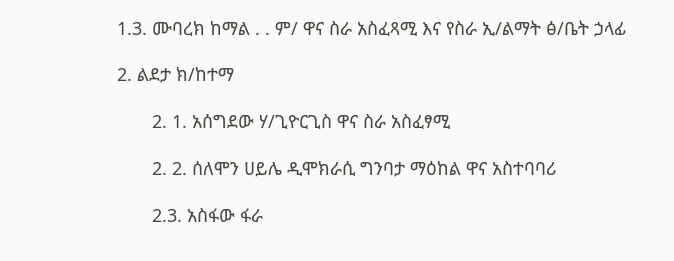1.3. ሙባረክ ከማል . . ም/ ዋና ስራ አስፈጻሚ እና የስራ ኢ/ልማት ፅ/ቤት ኃላፊ

2. ልደታ ክ/ከተማ

       2. 1. አሰግደው ሃ/ጊዮርጊስ ዋና ስራ አስፈፃሚ

       2. 2. ሰለሞን ሀይሌ ዲሞክራሲ ግንባታ ማዕከል ዋና አስተባባሪ

       2.3. አስፋው ፋራ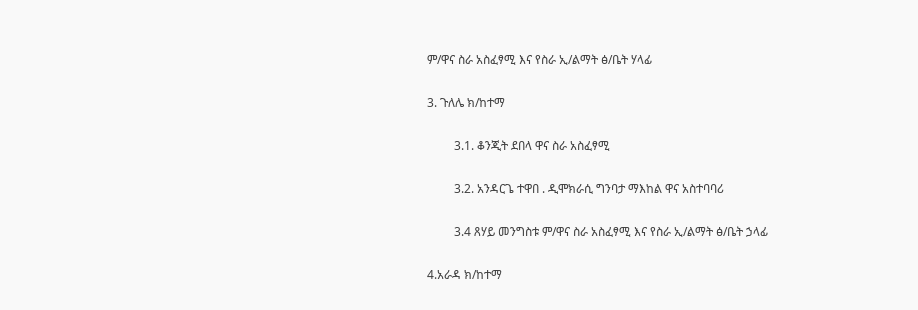ም/ዋና ስራ አስፈፃሚ እና የስራ ኢ/ልማት ፅ/ቤት ሃላፊ

3. ጉለሌ ክ/ከተማ

         3.1. ቆንጂት ደበላ ዋና ስራ አስፈፃሚ

         3.2. አንዳርጌ ተዋበ . ዲሞክራሲ ግንባታ ማእከል ዋና አስተባባሪ

         3.4 ጸሃይ መንግስቱ ም/ዋና ስራ አስፈፃሚ እና የስራ ኢ/ልማት ፅ/ቤት ኃላፊ

4.አራዳ ክ/ከተማ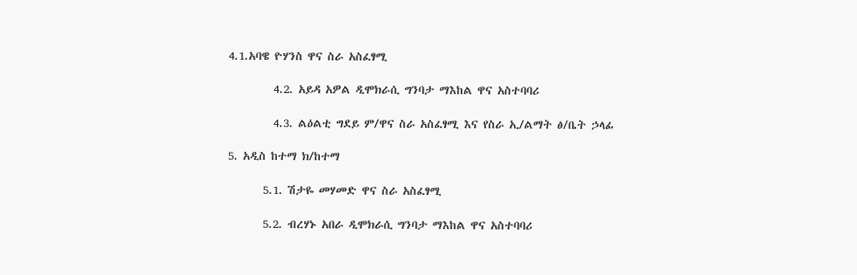4.1.አባዌ ዮሃንስ ዋና ስራ አስፈፃሚ

         4.2. አይዳ አዎል ዲሞክራሲ ግንባታ ማእከል ዋና አስተባባሪ

         4.3. ልዕልቲ ግደይ ም/ዋና ስራ አስፈፃሚ እና የስራ ኢ/ልማት ፅ/ቤት ኃላፊ

5. አዲስ ከተማ ክ/ከተማ

       5.1. ሽታዬ መሃመድ ዋና ስራ አስፈፃሚ

       5.2. ብረሃኑ አበራ ዲሞክራሲ ግንባታ ማእከል ዋና አስተባባሪ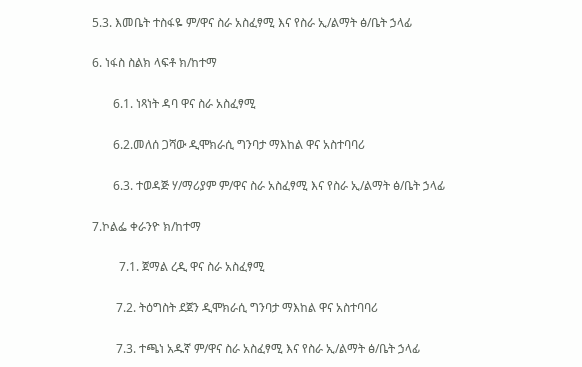5.3. እመቤት ተስፋዬ ም/ዋና ስራ አስፈፃሚ እና የስራ ኢ/ልማት ፅ/ቤት ኃላፊ

6. ነፋስ ስልክ ላፍቶ ክ/ከተማ

       6.1. ነጻነት ዳባ ዋና ስራ አስፈፃሚ

       6.2.መለሰ ጋሻው ዲሞክራሲ ግንባታ ማእከል ዋና አስተባባሪ

       6.3. ተወዳጅ ሃ/ማሪያም ም/ዋና ስራ አስፈፃሚ እና የስራ ኢ/ልማት ፅ/ቤት ኃላፊ

7.ኮልፌ ቀራንዮ ክ/ከተማ

         7.1. ጀማል ረዲ ዋና ስራ አስፈፃሚ

        7.2. ትዕግስት ደጀን ዲሞክራሲ ግንባታ ማእከል ዋና አስተባባሪ

        7.3. ተጫነ አዱኛ ም/ዋና ስራ አስፈፃሚ እና የስራ ኢ/ልማት ፅ/ቤት ኃላፊ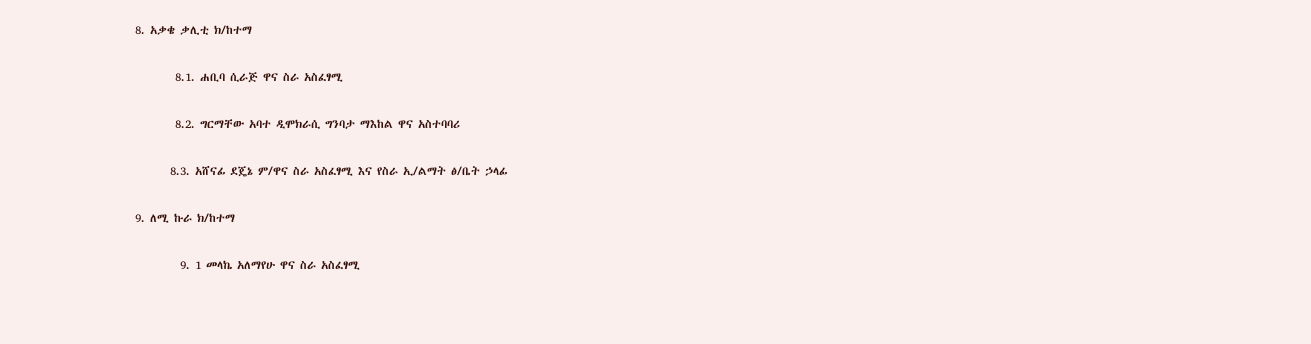8. አቃቄ ቃሊቲ ክ/ከተማ

        8.1. ሐቢባ ሲራጅ ዋና ስራ አስፈፃሚ

        8.2. ግርማቸው አባተ ዲሞክራሲ ግንባታ ማእከል ዋና አስተባባሪ

       8.3. አሸናፊ ደጄኔ ም/ዋና ስራ አስፈፃሚ እና የስራ ኢ/ልማት ፅ/ቤት ኃላፊ

9. ለሚ ኩራ ክ/ከተማ

         9. 1 መላኬ አለማየሁ ዋና ስራ አስፈፃሚ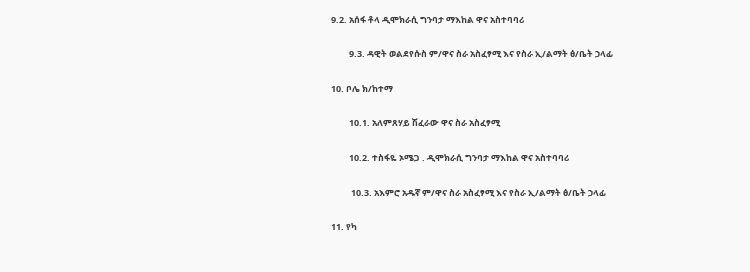9.2. አሰፋ ቶላ ዲሞክራሲ ግንባታ ማእከል ዋና አስተባባሪ

         9.3. ዳዊት ወልደየሱስ ም/ዋና ስራ አስፈፃሚ እና የስራ ኢ/ልማት ፅ/ቤት ኃላፊ

10. ቦሌ ክ/ከተማ

         10.1. አለምጸሃይ ሽፈራው ዋና ስራ አስፈፃሚ

         10.2. ተስፋዬ ኦሜጋ . ዲሞክራሲ ግንባታ ማእከል ዋና አስተባባሪ

          10.3. አእምሮ አዱኛ ም/ዋና ስራ አስፈፃሚ እና የስራ ኢ/ልማት ፅ/ቤት ኃላፊ

11. የካ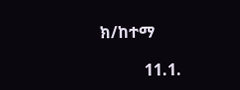ክ/ከተማ

           11.1.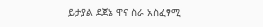ይታያል ደጀኔ ዋና ስራ አስፈፃሚ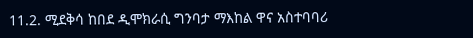11.2. ሚደቅሳ ከበደ ዲሞክራሲ ግንባታ ማእከል ዋና አስተባባሪ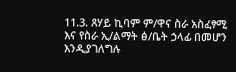11.3. ጸሃይ ኪባም ም/ዋና ስራ አስፈፃሚ እና የስራ ኢ/ልማት ፅ/ቤት ኃላፊ በመሆን እንዲያገለግሉ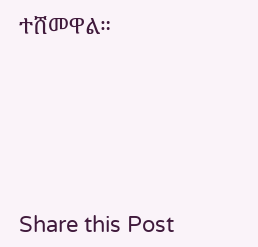ተሸመዋል።





Share this Post